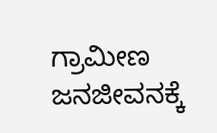ಗ್ರಾಮೀಣ ಜನಜೀವನಕ್ಕೆ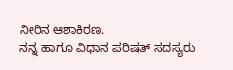ನೀರಿನ ಆಶಾಕಿರಣ.
ನನ್ನ ಹಾಗೂ ವಿಧಾನ ಪರಿಷತ್ ಸದಸ್ಯರು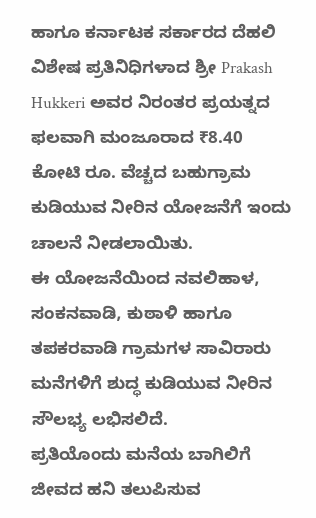ಹಾಗೂ ಕರ್ನಾಟಕ ಸರ್ಕಾರದ ದೆಹಲಿ ವಿಶೇಷ ಪ್ರತಿನಿಧಿಗಳಾದ ಶ್ರೀ Prakash Hukkeri ಅವರ ನಿರಂತರ ಪ್ರಯತ್ನದ ಫಲವಾಗಿ ಮಂಜೂರಾದ ₹8.40 ಕೋಟಿ ರೂ. ವೆಚ್ಚದ ಬಹುಗ್ರಾಮ ಕುಡಿಯುವ ನೀರಿನ ಯೋಜನೆಗೆ ಇಂದು ಚಾಲನೆ ನೀಡಲಾಯಿತು.
ಈ ಯೋಜನೆಯಿಂದ ನವಲಿಹಾಳ, ಸಂಕನವಾಡಿ, ಕುಠಾಳಿ ಹಾಗೂ ತಪಕರವಾಡಿ ಗ್ರಾಮಗಳ ಸಾವಿರಾರು ಮನೆಗಳಿಗೆ ಶುದ್ಧ ಕುಡಿಯುವ ನೀರಿನ ಸೌಲಭ್ಯ ಲಭಿಸಲಿದೆ.
ಪ್ರತಿಯೊಂದು ಮನೆಯ ಬಾಗಿಲಿಗೆ ಜೀವದ ಹನಿ ತಲುಪಿಸುವ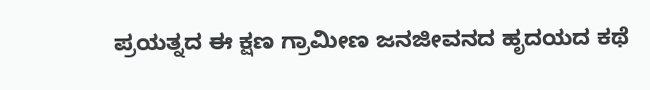ಪ್ರಯತ್ನದ ಈ ಕ್ಷಣ ಗ್ರಾಮೀಣ ಜನಜೀವನದ ಹೃದಯದ ಕಥೆ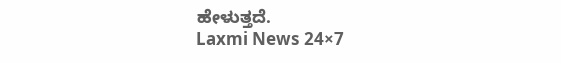ಹೇಳುತ್ತದೆ.
Laxmi News 24×7